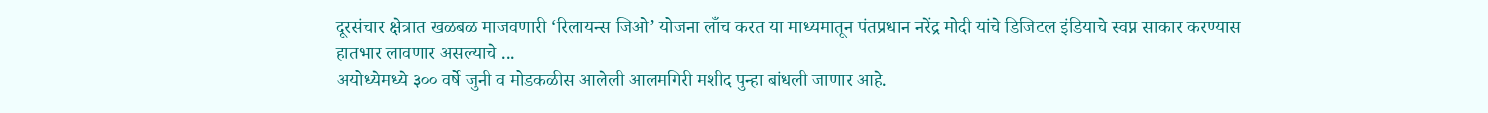दूरसंचार क्षेत्रात खळबळ माजवणारी ‘रिलायन्स जिओ’ योजना लाँच करत या माध्यमातून पंतप्रधान नरेंद्र मोदी यांचे डिजिटल इंडियाचे स्वप्न साकार करण्यास हातभार लावणार असल्याचे ...
अयोध्येमध्ये ३०० वर्षे जुनी व मोडकळीस आलेली आलमगिरी मशीद पुन्हा बांधली जाणार आहे.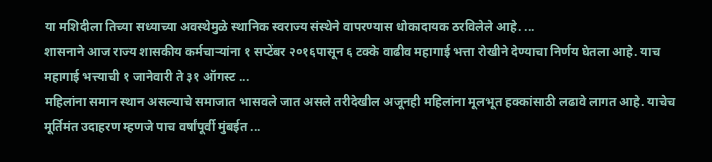या मशिदीला तिच्या सध्याच्या अवस्थेमुळे स्थानिक स्वराज्य संस्थेने वापरण्यास धोकादायक ठरविलेले आहे. ...
शासनाने आज राज्य शासकीय कर्मचाऱ्यांना १ सप्टेंबर २०१६पासून ६ टक्के वाढीव महागाई भत्ता रोखीने देण्याचा निर्णय घेतला आहे. याच महागाई भत्त्याची १ जानेवारी ते ३१ ऑगस्ट ...
महिलांना समान स्थान असल्याचे समाजात भासवले जात असले तरीदेखील अजूनही महिलांना मूलभूत हक्कांसाठी लढावे लागत आहे. याचेच मूर्तिमंत उदाहरण म्हणजे पाच वर्षांपूर्वी मुंबईत ...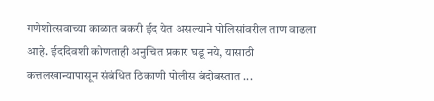गणेशोत्सवाच्या काळात बकरी ईद येत असल्याने पोलिसांवरील ताण वाढला आहे. ईददिवशी कोणताही अनुचित प्रकार घडू नये, यासाठी कत्तलखान्यापासून संबंधित ठिकाणी पोलीस बंदोबस्तात ...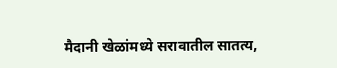मैदानी खेळांमध्ये सरावातील सातत्य,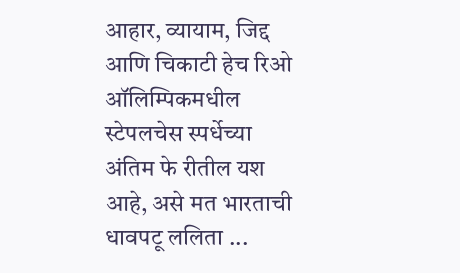आहार, व्यायाम, जिद्द आणि चिकाटी हेच रिओ ऑलिम्पिकमधील स्टेपलचेस स्पर्धेच्या अंतिम फे रीतील यश आहे, असे मत भारताची धावपटू ललिता ...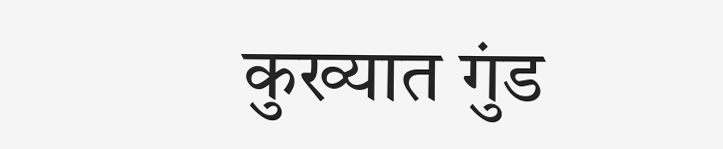कुख्यात गुंड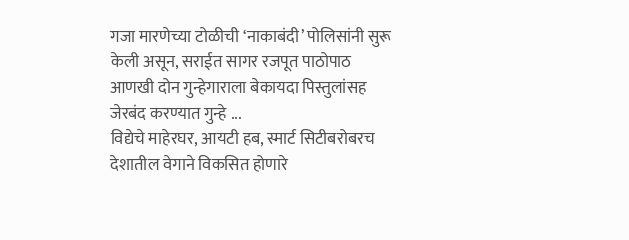गजा मारणेच्या टोळीची ‘नाकाबंदी’ पोलिसांनी सुरू केली असून, सराईत सागर रजपूत पाठोपाठ आणखी दोन गुन्हेगाराला बेकायदा पिस्तुलांसह जेरबंद करण्यात गुन्हे ...
विद्येचे माहेरघर, आयटी हब, स्मार्ट सिटीबरोबरच देशातील वेगाने विकसित होणारे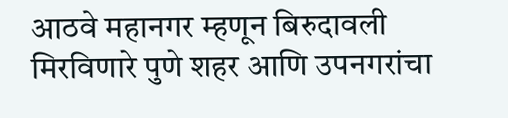आठवे महानगर म्हणून बिरुदावली मिरविणारे पुणे शहर आणि उपनगरांचा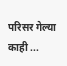परिसर गेल्या काही ...